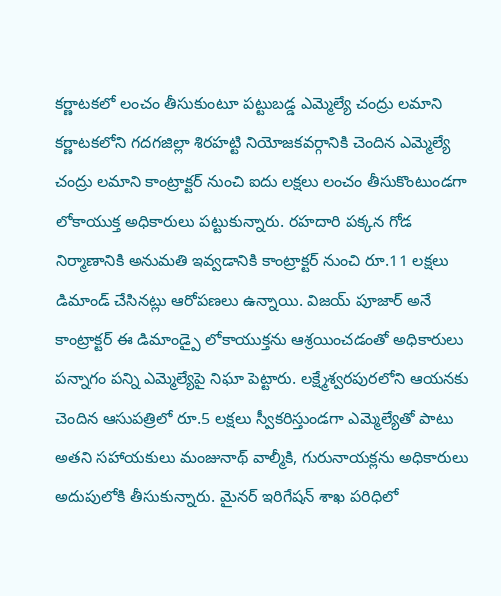కర్ణాటకలో లంచం తీసుకుంటూ పట్టుబడ్డ ఎమ్మెల్యే చంద్రు లమాని
కర్ణాటకలోని గదగజిల్లా శిరహట్టి నియోజకవర్గానికి చెందిన ఎమ్మెల్యే చంద్రు లమాని కాంట్రాక్టర్ నుంచి ఐదు లక్షలు లంచం తీసుకొంటుండగా లోకాయుక్త అధికారులు పట్టుకున్నారు. రహదారి పక్కన గోడ నిర్మాణానికి అనుమతి ఇవ్వడానికి కాంట్రాక్టర్ నుంచి రూ.11 లక్షలు డిమాండ్ చేసినట్లు ఆరోపణలు ఉన్నాయి. విజయ్ పూజార్ అనే కాంట్రాక్టర్ ఈ డిమాండ్పై లోకాయుక్తను ఆశ్రయించడంతో అధికారులు పన్నాగం పన్ని ఎమ్మెల్యేపై నిఘా పెట్టారు. లక్ష్మేశ్వరపురలోని ఆయనకు చెందిన ఆసుపత్రిలో రూ.5 లక్షలు స్వీకరిస్తుండగా ఎమ్మెల్యేతో పాటు అతని సహాయకులు మంజునాథ్ వాల్మీకి, గురునాయక్లను అధికారులు అదుపులోకి తీసుకున్నారు. మైనర్ ఇరిగేషన్ శాఖ పరిధిలో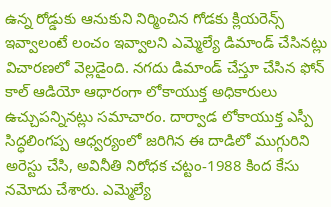ఉన్న రోడ్డుకు ఆనుకుని నిర్మించిన గోడకు క్లియరెన్స్ ఇవ్వాలంటే లంచం ఇవ్వాలని ఎమ్మెల్యే డిమాండ్ చేసినట్లు విచారణలో వెల్లడైంది. నగదు డిమాండ్ చేస్తూ చేసిన ఫోన్ కాల్ ఆడియో ఆధారంగా లోకాయుక్త అధికారులు ఉచ్చుపన్నినట్లు సమాచారం. దార్వాడ లోకాయుక్త ఎస్పీ సిద్ధలింగప్ప ఆధ్వర్యంలో జరిగిన ఈ దాడిలో ముగ్గురిని అరెస్టు చేసి, అవినీతి నిరోధక చట్టం-1988 కింద కేసు నమోదు చేశారు. ఎమ్మెల్యే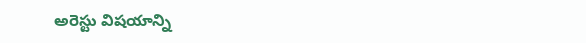అరెస్టు విషయాన్ని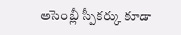అసెంబ్లీ స్పీకర్కు కూడా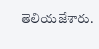తెలియజేశారు.